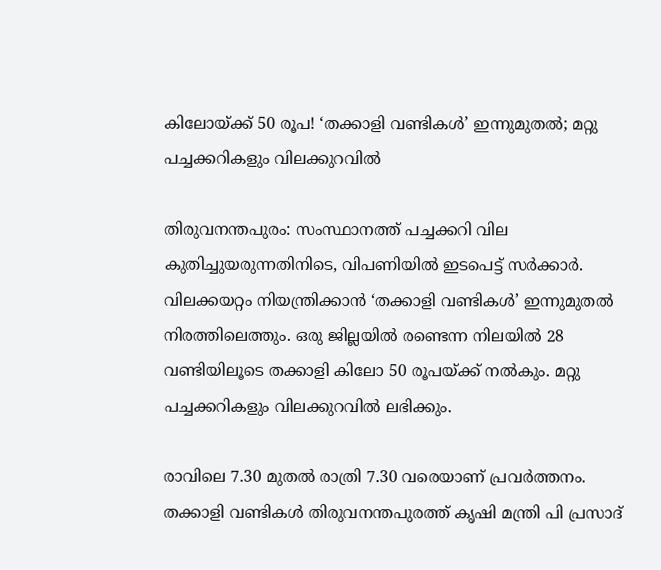കിലോയ്ക്ക് 50 രൂപ! ‘തക്കാളി വണ്ടികള്‍’ ഇന്നുമുതല്‍; മറ്റു പച്ചക്കറികളും വിലക്കുറവില്‍

തിരുവനന്തപുരം: സംസ്ഥാനത്ത് പച്ചക്കറി വില കുതിച്ചുയരുന്നതിനിടെ, വിപണിയില്‍ ഇടപെട്ട് സര്‍ക്കാര്‍. വിലക്കയറ്റം നിയന്ത്രിക്കാന്‍ ‘തക്കാളി വണ്ടികള്‍’ ഇന്നുമുതല്‍ നിരത്തിലെത്തും. ഒരു ജില്ലയില്‍ രണ്ടെന്ന നിലയില്‍ 28 വണ്ടിയിലൂടെ തക്കാളി കിലോ 50 രൂപയ്ക്ക് നല്‍കും. മറ്റു പച്ചക്കറികളും വിലക്കുറവില്‍ ലഭിക്കും.

രാവിലെ 7.30 മുതല്‍ രാത്രി 7.30 വരെയാണ് പ്രവര്‍ത്തനം. തക്കാളി വണ്ടികള്‍ തിരുവനന്തപുരത്ത് കൃഷി മന്ത്രി പി പ്രസാദ്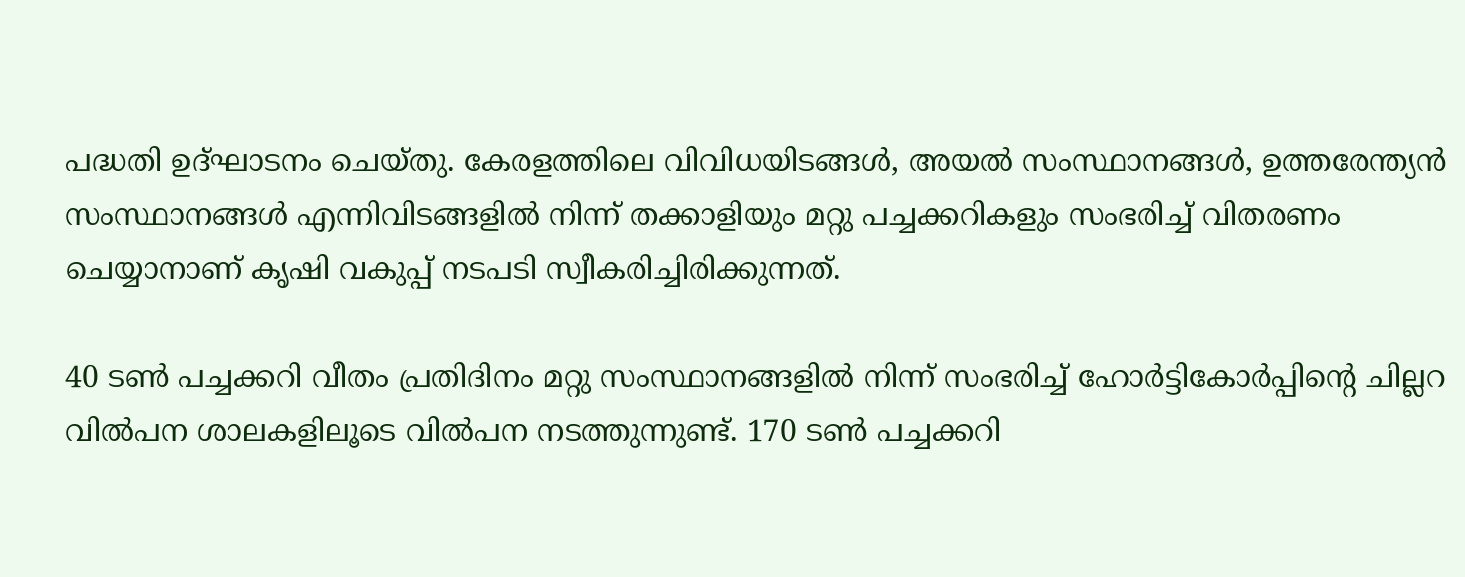പദ്ധതി ഉദ്ഘാടനം ചെയ്തു. കേരളത്തിലെ വിവിധയിടങ്ങള്‍, അയല്‍ സംസ്ഥാനങ്ങള്‍, ഉത്തരേന്ത്യന്‍ സംസ്ഥാനങ്ങള്‍ എന്നിവിടങ്ങളില്‍ നിന്ന് തക്കാളിയും മറ്റു പച്ചക്കറികളും സംഭരിച്ച് വിതരണം ചെയ്യാനാണ് കൃഷി വകുപ്പ് നടപടി സ്വീകരിച്ചിരിക്കുന്നത്.

40 ടണ്‍ പച്ചക്കറി വീതം പ്രതിദിനം മറ്റു സംസ്ഥാനങ്ങളില്‍ നിന്ന് സംഭരിച്ച് ഹോര്‍ട്ടികോര്‍പ്പിന്റെ ചില്ലറ വില്‍പന ശാലകളിലൂടെ വില്‍പന നടത്തുന്നുണ്ട്. 170 ടണ്‍ പച്ചക്കറി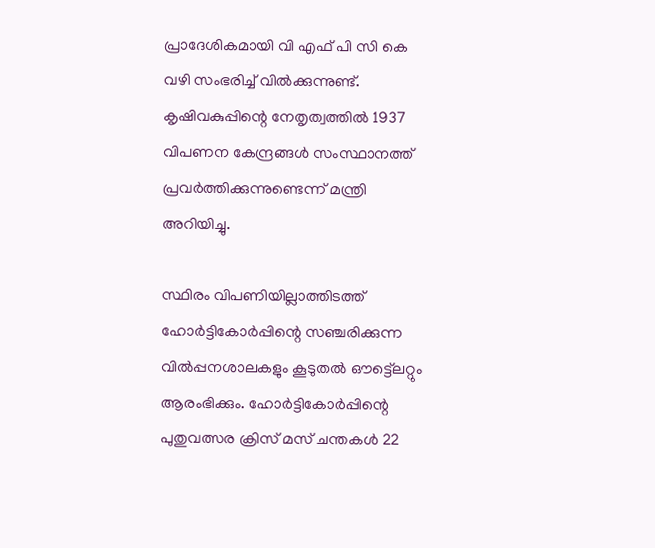പ്രാദേശികമായി വി എഫ് പി സി കെ വഴി സംഭരിച്ച് വില്‍ക്കുന്നുണ്ട്. കൃഷിവകുപ്പിന്റെ നേതൃത്വത്തില്‍ 1937 വിപണന കേന്ദ്രങ്ങള്‍ സംസ്ഥാനത്ത് പ്രവര്‍ത്തിക്കുന്നുണ്ടെന്ന് മന്ത്രി അറിയിച്ചു.

സ്ഥിരം വിപണിയില്ലാത്തിടത്ത് ഹോര്‍ട്ടികോര്‍പ്പിന്റെ സഞ്ചരിക്കുന്ന വില്‍പ്പനശാലകളും കൂടുതല്‍ ഔട്ട്ലെറ്റും ആരംഭിക്കും. ഹോര്‍ട്ടികോര്‍പ്പിന്റെ പുതുവത്സര ക്രിസ് മസ് ചന്തകള്‍ 22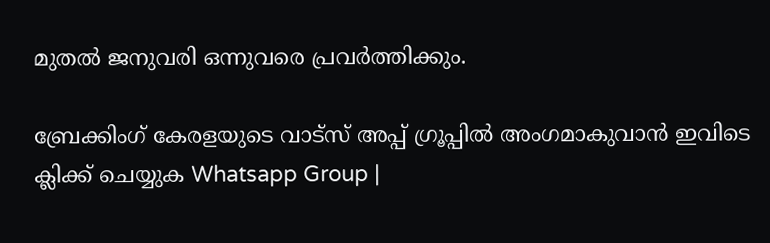മുതല്‍ ജനുവരി ഒന്നുവരെ പ്രവര്‍ത്തിക്കും.

ബ്രേക്കിംഗ് കേരളയുടെ വാട്സ് അപ്പ് ഗ്രൂപ്പിൽ അംഗമാകുവാൻ ഇവിടെ ക്ലിക്ക് ചെയ്യുക Whatsapp Group |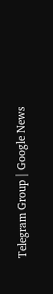Telegram Group | Google News